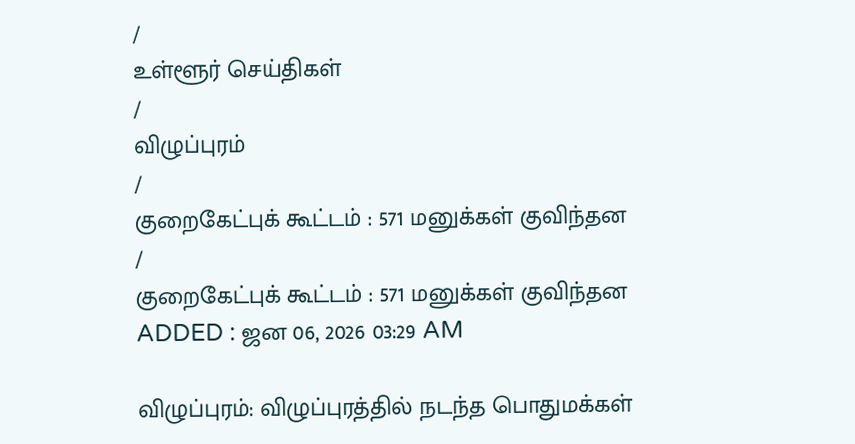/
உள்ளூர் செய்திகள்
/
விழுப்புரம்
/
குறைகேட்புக் கூட்டம் : 571 மனுக்கள் குவிந்தன
/
குறைகேட்புக் கூட்டம் : 571 மனுக்கள் குவிந்தன
ADDED : ஜன 06, 2026 03:29 AM

விழுப்புரம்: விழுப்புரத்தில் நடந்த பொதுமக்கள்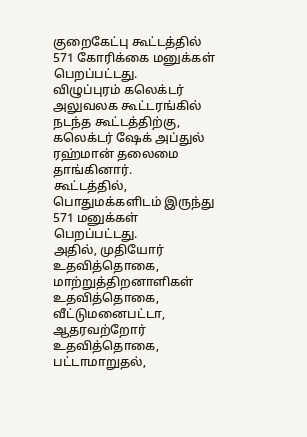குறைகேட்பு கூட்டத்தில் 571 கோரிக்கை மனுக்கள் பெறப்பட்டது.
விழுப்புரம் கலெக்டர் அலுவலக கூட்டரங்கில் நடந்த கூட்டத்திற்கு, கலெக்டர் ஷேக் அப்துல் ரஹ்மான் தலைமை தாங்கினார்.
கூட்டத்தில், பொதுமக்களிடம் இருந்து 571 மனுக்கள் பெறப்பட்டது.
அதில், முதியோர் உதவித்தொகை, மாற்றுத்திறனாளிகள் உதவித்தொகை, வீட்டுமனைபட்டா, ஆதரவற்றோர் உதவித்தொகை, பட்டாமாறுதல்,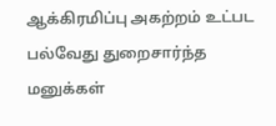ஆக்கிரமிப்பு அகற்றம் உட்பட பல்வேது துறைசார்ந்த மனுக்கள்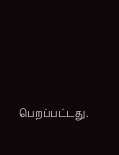பெறப்பட்டது.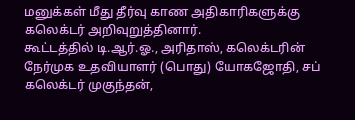மனுக்கள் மீது தீர்வு காண அதிகாரிகளுக்கு கலெக்டர் அறிவுறுத்தினார்.
கூட்டத்தில் டி.ஆர்.ஓ., அரிதாஸ், கலெக்டரின் நேர்முக உதவியாளர் (பொது) யோகஜோதி, சப் கலெக்டர் முகுந்தன்,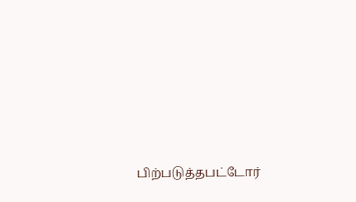பிற்படுத்தபட்டோர்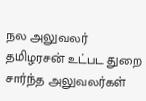நல அலுவலர் தமிழரசன் உட்பட துறை சார்ந்த அலுவலர்கள்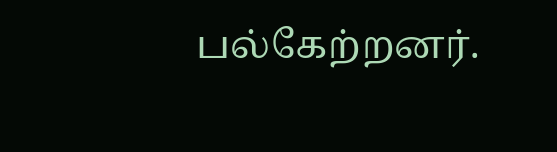பல்கேற்றனர்.